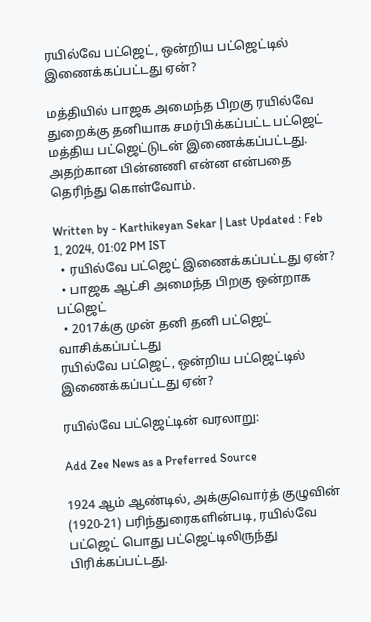ரயில்வே பட்ஜெட், ஒன்றிய பட்ஜெட்டில் இணைக்கப்பட்டது ஏன்?

மத்தியில் பாஜக அமைந்த பிறகு ரயில்வே துறைக்கு தனியாக சமர்பிக்கப்பட்ட பட்ஜெட் மத்திய பட்ஜெட்டுடன் இணைக்கப்பட்டது. அதற்கான பின்னணி என்ன என்பதை தெரிந்து கொள்வோம்.

Written by - Karthikeyan Sekar | Last Updated : Feb 1, 2024, 01:02 PM IST
  • ரயில்வே பட்ஜெட் இணைக்கப்பட்டது ஏன்?
  • பாஜக ஆட்சி அமைந்த பிறகு ஒன்றாக பட்ஜெட்
  • 2017க்கு முன் தனி தனி பட்ஜெட் வாசிக்கப்பட்டது
ரயில்வே பட்ஜெட், ஒன்றிய பட்ஜெட்டில் இணைக்கப்பட்டது ஏன்?

ரயில்வே பட்ஜெட்டின் வரலாறு:

Add Zee News as a Preferred Source

1924 ஆம் ஆண்டில், அக்குவொர்த் குழுவின் (1920-21) பரிந்துரைகளின்படி, ரயில்வே பட்ஜெட் பொது பட்ஜெட்டிலிருந்து பிரிக்கப்பட்டது.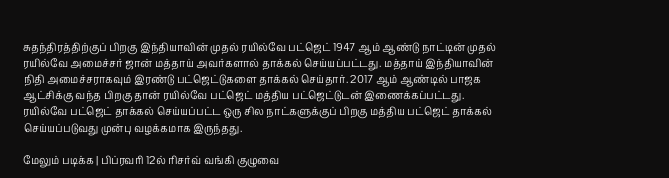சுதந்திரத்திற்குப் பிறகு இந்தியாவின் முதல் ரயில்வே பட்ஜெட் 1947 ஆம் ஆண்டு நாட்டின் முதல் ரயில்வே அமைச்சர் ஜான் மத்தாய் அவர்களால் தாக்கல் செய்யப்பட்டது. மத்தாய் இந்தியாவின் நிதி அமைச்சராகவும் இரண்டு பட்ஜெட்டுகளை தாக்கல் செய்தார். 2017 ஆம் ஆண்டில் பாஜக ஆட்சிக்கு வந்த பிறகு தான் ரயில்வே பட்ஜெட் மத்திய பட்ஜெட்டுடன் இணைக்கப்பட்டது. ரயில்வே பட்ஜெட் தாக்கல் செய்யப்பட்ட ஒரு சில நாட்களுக்குப் பிறகு மத்திய பட்ஜெட் தாக்கல் செய்யப்படுவது முன்பு வழக்கமாக இருந்தது.

மேலும் படிக்க | பிப்ரவரி 12ல் ரிசர்வ் வங்கி குழுவை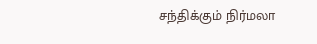சந்திக்கும் நிர்மலா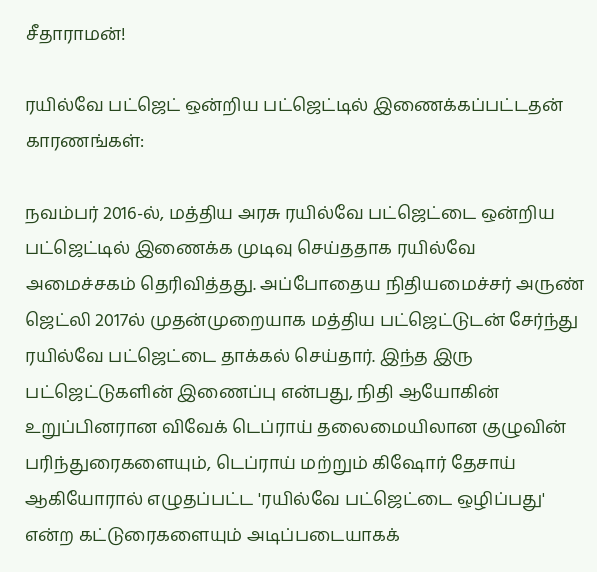சீதாராமன்!

ரயில்வே பட்ஜெட் ஒன்றிய பட்ஜெட்டில் இணைக்கப்பட்டதன் காரணங்கள்:

நவம்பர் 2016-ல், மத்திய அரசு ரயில்வே பட்ஜெட்டை ஒன்றிய பட்ஜெட்டில் இணைக்க முடிவு செய்ததாக ரயில்வே அமைச்சகம் தெரிவித்தது. அப்போதைய நிதியமைச்சர் அருண் ஜெட்லி 2017ல் முதன்முறையாக மத்திய பட்ஜெட்டுடன் சேர்ந்து ரயில்வே பட்ஜெட்டை தாக்கல் செய்தார். இந்த இரு பட்ஜெட்டுகளின் இணைப்பு என்பது, நிதி ஆயோகின் உறுப்பினரான விவேக் டெப்ராய் தலைமையிலான குழுவின் பரிந்துரைகளையும், டெப்ராய் மற்றும் கிஷோர் தேசாய் ஆகியோரால் எழுதப்பட்ட 'ரயில்வே பட்ஜெட்டை ஒழிப்பது' என்ற கட்டுரைகளையும் அடிப்படையாகக்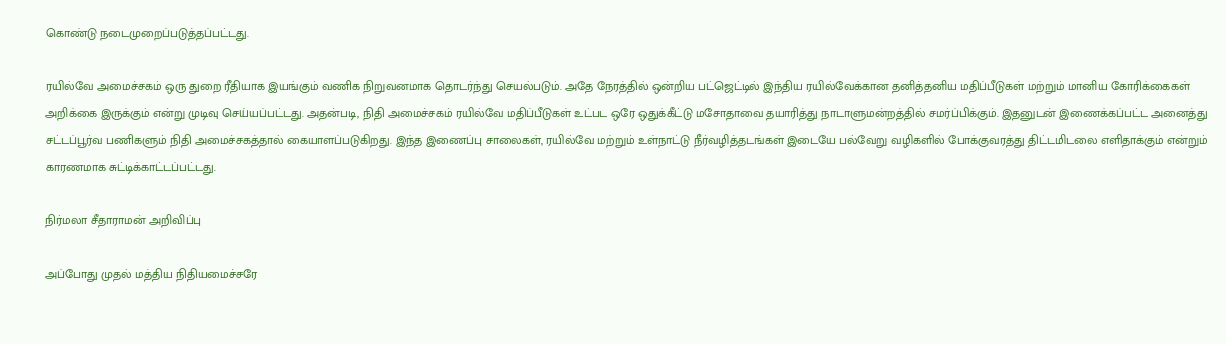கொண்டு நடைமுறைப்படுத்தப்பட்டது.

ரயில்வே அமைச்சகம் ஒரு துறை ரீதியாக இயங்கும் வணிக நிறுவனமாக தொடர்ந்து செயல்படும். அதே நேரத்தில் ஒன்றிய பட்ஜெட்டில் இந்திய ரயில்வேக்கான தனித்தனிய மதிப்பீடுகள் மற்றும் மானிய கோரிக்கைகள் அறிக்கை இருக்கும் என்று முடிவு செய்யப்பட்டது. அதன்படி, நிதி அமைச்சகம் ரயில்வே மதிப்பீடுகள் உட்பட ஒரே ஒதுக்கீட்டு மசோதாவை தயாரித்து நாடாளுமன்றத்தில் சமர்ப்பிக்கும். இதனுடன் இணைக்கப்பட்ட அனைத்து சட்டப்பூர்வ பணிகளும் நிதி அமைச்சகத்தால் கையாளப்படுகிறது. இந்த இணைப்பு சாலைகள், ரயில்வே மற்றும் உள்நாட்டு நீர்வழித்தடங்கள் இடையே பல்வேறு வழிகளில் போக்குவரத்து திட்டமிடலை எளிதாக்கும் என்றும் காரணமாக சுட்டிக்காட்டப்பட்டது.

நிர்மலா சீதாராமன் அறிவிப்பு

அப்போது முதல் மத்திய நிதியமைச்சரே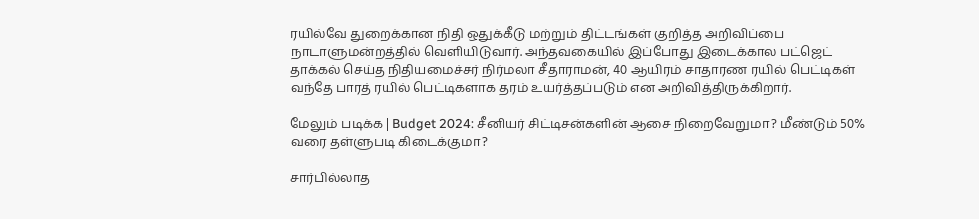ரயில்வே துறைக்கான நிதி ஒதுக்கீடு மற்றும் திட்டங்கள் குறித்த அறிவிப்பை நாடாளுமன்றத்தில் வெளியிடுவார். அந்தவகையில் இப்போது இடைக்கால பட்ஜெட் தாக்கல் செய்த நிதியமைச்சர் நிர்மலா சீதாராமன், 40 ஆயிரம் சாதாரண ரயில் பெட்டிகள் வந்தே பாரத் ரயில் பெட்டிகளாக தரம் உயர்த்தப்படும் என அறிவித்திருக்கிறார்.

மேலும் படிக்க | Budget 2024: சீனியர் சிட்டிசன்களின் ஆசை நிறைவேறுமா? மீண்டும் 50% வரை தள்ளுபடி கிடைக்குமா?

சார்பில்லாத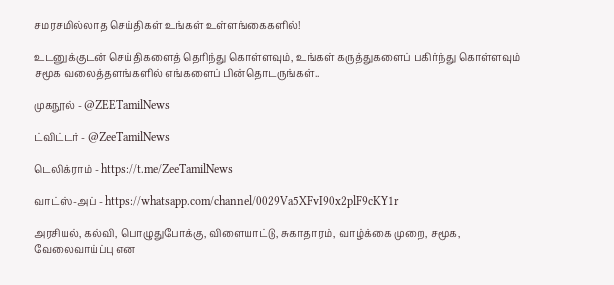சமரசமில்லாத செய்திகள் உங்கள் உள்ளங்கைகளில்!

உடனுக்குடன் செய்திகளைத் தெரிந்து கொள்ளவும், உங்கள் கருத்துகளைப் பகிர்ந்து கொள்ளவும் சமூக வலைத்தளங்களில் எங்களைப் பின்தொடருங்கள்..

முகநூல் - @ZEETamilNews

ட்விட்டர் - @ZeeTamilNews

டெலிக்ராம் - https://t.me/ZeeTamilNews

வாட்ஸ்-அப் - https://whatsapp.com/channel/0029Va5XFvI90x2plF9cKY1r

அரசியல், கல்வி, பொழுதுபோக்கு, விளையாட்டு, சுகாதாரம், வாழ்க்கை முறை, சமூக, வேலைவாய்ப்பு என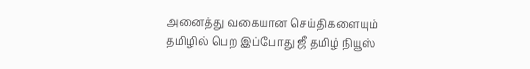அனைத்து வகையான செய்திகளையும் தமிழில் பெற இப்போது ஜீ தமிழ் நியூஸ்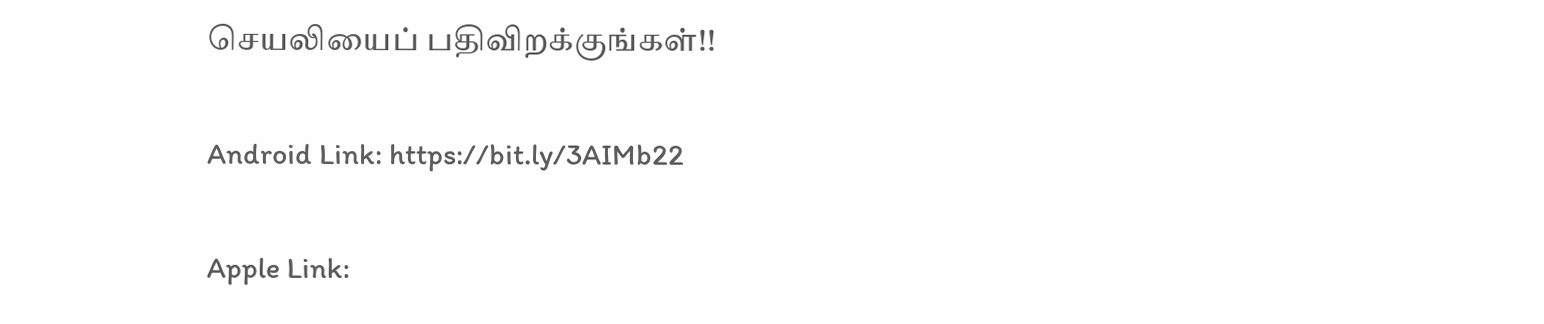செயலியைப் பதிவிறக்குங்கள்!!

Android Link: https://bit.ly/3AIMb22

Apple Link: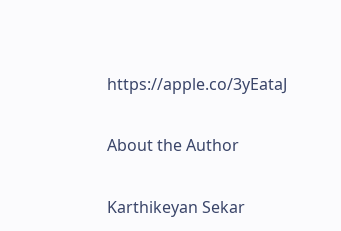https://apple.co/3yEataJ

About the Author

Karthikeyan Sekar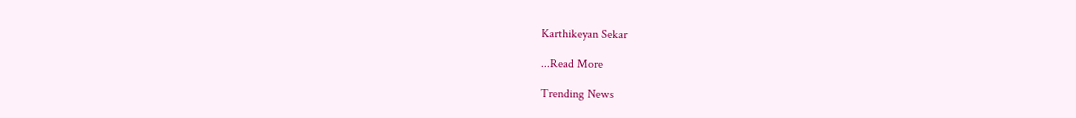Karthikeyan Sekar

...Read More

Trending News